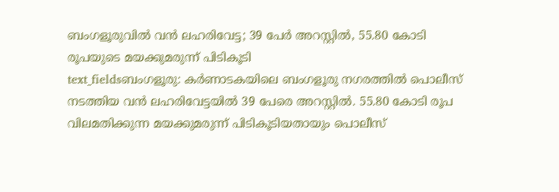ബംഗളൂരുവിൽ വൻ ലഹരിവേട്ട; 39 പേർ അറസ്റ്റിൽ, 55.80 കോടി രൂപയുടെ മയക്കുമരുന്ന് പിടികൂടി
text_fieldsബംഗളൂരു: കർണാടകയിലെ ബംഗളൂരു നഗരത്തിൽ പൊലീസ് നടത്തിയ വൻ ലഹരിവേട്ടയിൽ 39 പേരെ അറസ്റ്റിൽ. 55.80 കോടി രൂപ വിലമതിക്കുന്ന മയക്കുമരുന്ന് പിടികൂടിയതായും പൊലീസ്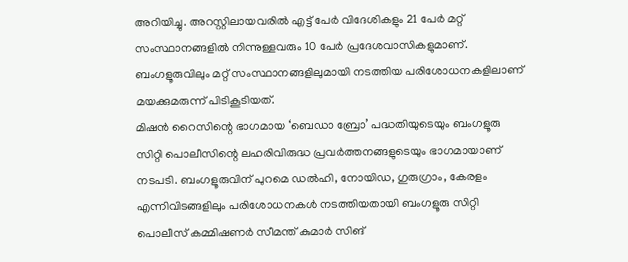അറിയിച്ചു. അറസ്റ്റിലായവരിൽ എട്ട് പേർ വിദേശികളും 21 പേർ മറ്റ് സംസ്ഥാനങ്ങളിൽ നിന്നുള്ളവരും 10 പേർ പ്രദേശവാസികളുമാണ്. ബംഗളൂരുവിലും മറ്റ് സംസ്ഥാനങ്ങളിലുമായി നടത്തിയ പരിശോധനകളിലാണ് മയക്കുമരുന്ന് പിടികൂടിയത്.
മിഷൻ റൈസിന്റെ ഭാഗമായ ‘ബെഡാ ബ്രോ’ പദ്ധതിയുടെയും ബംഗളൂരു സിറ്റി പൊലീസിന്റെ ലഹരിവിരുദ്ധ പ്രവർത്തനങ്ങളുടെയും ഭാഗമായാണ് നടപടി. ബംഗളൂരുവിന് പുറമെ ഡൽഹി, നോയിഡ, ഗുരുഗ്രാം, കേരളം എന്നിവിടങ്ങളിലും പരിശോധനകൾ നടത്തിയതായി ബംഗളൂരു സിറ്റി പൊലീസ് കമ്മിഷണർ സീമന്ത് കുമാർ സിങ്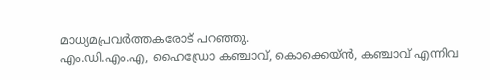മാധ്യമപ്രവർത്തകരോട് പറഞ്ഞു.
എം.ഡി.എം.എ, ഹൈഡ്രോ കഞ്ചാവ്, കൊക്കെയ്ൻ, കഞ്ചാവ് എന്നിവ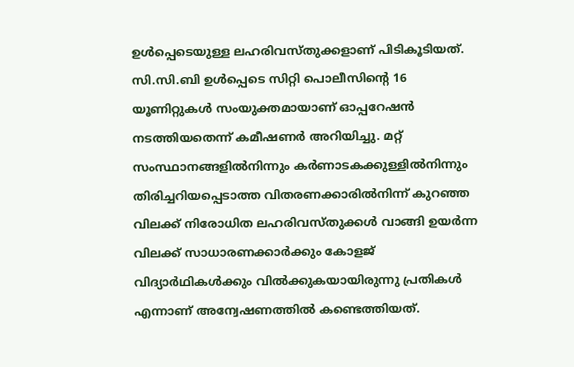ഉൾപ്പെടെയുള്ള ലഹരിവസ്തുക്കളാണ് പിടികൂടിയത്. സി.സി.ബി ഉൾപ്പെടെ സിറ്റി പൊലീസിന്റെ 16 യൂണിറ്റുകൾ സംയുക്തമായാണ് ഓപ്പറേഷൻ നടത്തിയതെന്ന് കമീഷണർ അറിയിച്ചു. മറ്റ് സംസ്ഥാനങ്ങളിൽനിന്നും കർണാടകക്കുള്ളിൽനിന്നും തിരിച്ചറിയപ്പെടാത്ത വിതരണക്കാരിൽനിന്ന് കുറഞ്ഞ വിലക്ക് നിരോധിത ലഹരിവസ്തുക്കൾ വാങ്ങി ഉയർന്ന വിലക്ക് സാധാരണക്കാർക്കും കോളജ് വിദ്യാർഥികൾക്കും വിൽക്കുകയായിരുന്നു പ്രതികൾ എന്നാണ് അന്വേഷണത്തിൽ കണ്ടെത്തിയത്.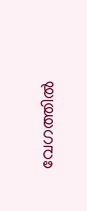വേഗത്തിൽ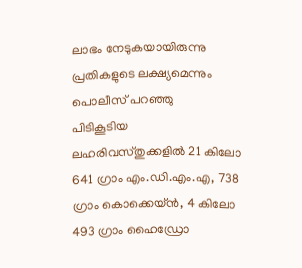ലാഭം നേടുകയായിരുന്നു പ്രതികളുടെ ലക്ഷ്യമെന്നും പൊലീസ് പറഞ്ഞു
പിടികൂടിയ ലഹരിവസ്തുക്കളിൽ 21 കിലോ 641 ഗ്രാം എം.ഡി.എം.എ, 738 ഗ്രാം കൊക്കെയ്ൻ, 4 കിലോ 493 ഗ്രാം ഹൈഡ്രോ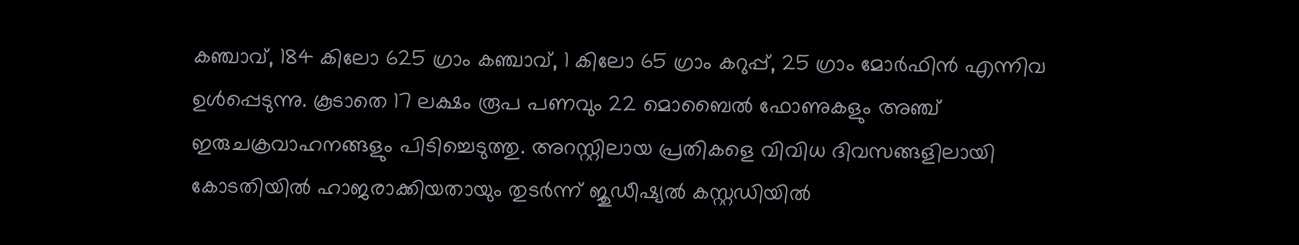കഞ്ചാവ്, 184 കിലോ 625 ഗ്രാം കഞ്ചാവ്, 1 കിലോ 65 ഗ്രാം കറുപ്പ്, 25 ഗ്രാം മോർഫിൻ എന്നിവ ഉൾപ്പെടുന്നു. കൂടാതെ 17 ലക്ഷം രൂപ പണവും 22 മൊബൈൽ ഫോണുകളും അഞ്ച് ഇരുചക്രവാഹനങ്ങളും പിടിച്ചെടുത്തു. അറസ്റ്റിലായ പ്രതികളെ വിവിധ ദിവസങ്ങളിലായി കോടതിയിൽ ഹാജരാക്കിയതായും തുടർന്ന് ജുഡീഷ്യൽ കസ്റ്റഡിയിൽ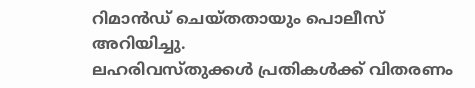റിമാൻഡ് ചെയ്തതായും പൊലീസ് അറിയിച്ചു.
ലഹരിവസ്തുക്കൾ പ്രതികൾക്ക് വിതരണം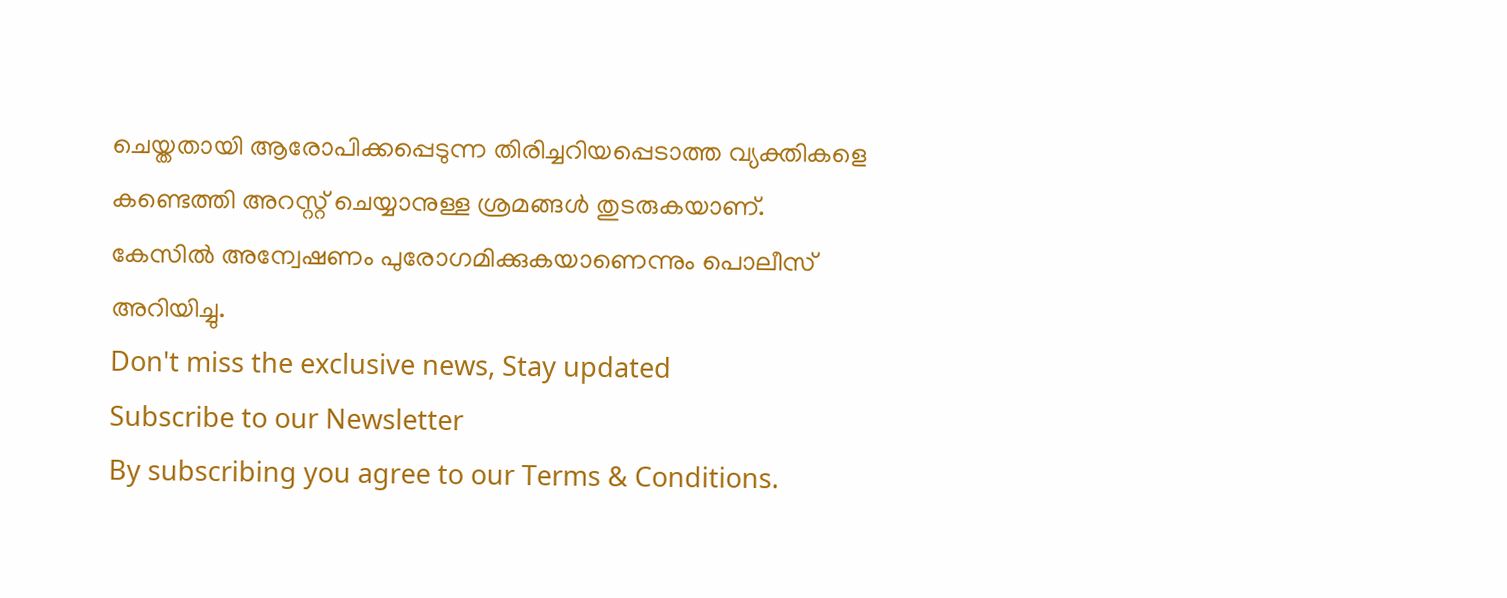ചെയ്തതായി ആരോപിക്കപ്പെടുന്ന തിരിച്ചറിയപ്പെടാത്ത വ്യക്തികളെ കണ്ടെത്തി അറസ്റ്റ് ചെയ്യാനുള്ള ശ്രമങ്ങൾ തുടരുകയാണ്. കേസിൽ അന്വേഷണം പുരോഗമിക്കുകയാണെന്നും പൊലീസ് അറിയിച്ചു.
Don't miss the exclusive news, Stay updated
Subscribe to our Newsletter
By subscribing you agree to our Terms & Conditions.